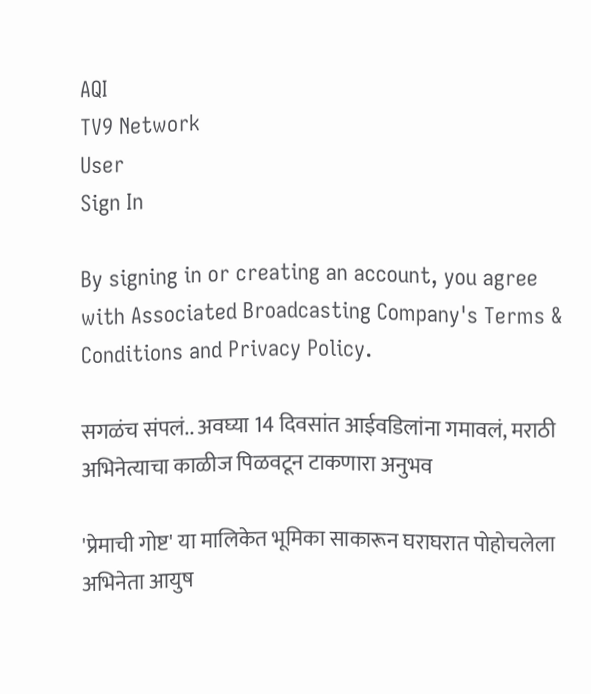AQI
TV9 Network
User
Sign In

By signing in or creating an account, you agree with Associated Broadcasting Company's Terms & Conditions and Privacy Policy.

सगळंच संपलं.. अवघ्या 14 दिवसांत आईवडिलांना गमावलं, मराठी अभिनेत्याचा काळीज पिळवटून टाकणारा अनुभव

'प्रेमाची गोष्ट' या मालिकेत भूमिका साकारून घराघरात पोहोचलेला अभिनेता आयुष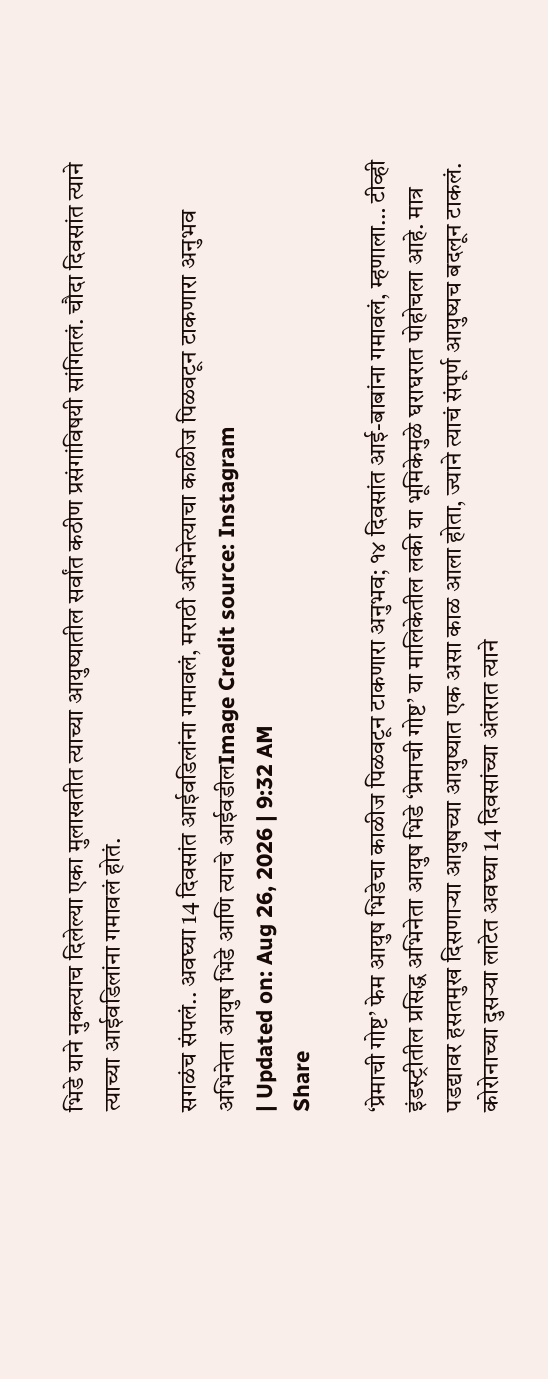भिडे याने नुकत्याच दिलेल्या एका मुलाखतीत त्याच्या आयुष्यातील सर्वांत कठीण प्रसंगांविषयी सांगितलं. चौदा दिवसांत त्याने त्याच्या आईवडिलांना गमावलं होतं.

सगळंच संपलं.. अवघ्या 14 दिवसांत आईवडिलांना गमावलं, मराठी अभिनेत्याचा काळीज पिळवटून टाकणारा अनुभव
अभिनेता आयुष भिडे आणि त्याचे आईवडीलImage Credit source: Instagram
| Updated on: Aug 26, 2026 | 9:32 AM
Share

‘प्रेमाची गोष्ट’ फेम आयुष भिडेचा काळीज पिळवटून टाकणारा अनुभव; १४ दिवसांत आई-बाबांना गमावलं, म्हणाला… टीव्ही इंडस्ट्रीतील प्रसिद्ध अभिनेता आयुष भिडे ‘प्रेमाची गोष्ट’ या मालिकेतील लकी या भूमिकेमुळे घराघरात पोहोचला आहे. मात्र पडद्यावर हसतमुख दिसणाऱ्या आयुषच्या आयुष्यात एक असा काळ आला होता, ज्याने त्याचं संपूर्ण आयुष्यच बदलून टाकलं. कोरोनाच्या दुसऱ्या लाटेत अवघ्या 14 दिवसांच्या अंतरात त्याने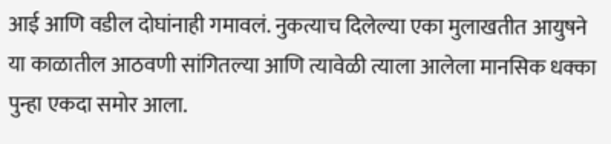आई आणि वडील दोघांनाही गमावलं. नुकत्याच दिलेल्या एका मुलाखतीत आयुषने या काळातील आठवणी सांगितल्या आणि त्यावेळी त्याला आलेला मानसिक धक्का पुन्हा एकदा समोर आला.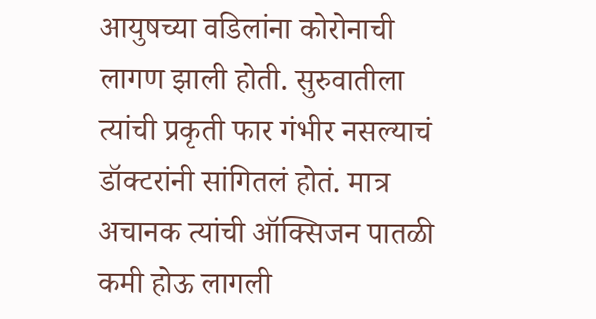आयुषच्या वडिलांना कोरोनाची लागण झाली होती. सुरुवातीला त्यांची प्रकृती फार गंभीर नसल्याचं डॉक्टरांनी सांगितलं होतं. मात्र अचानक त्यांची ऑक्सिजन पातळी कमी होऊ लागली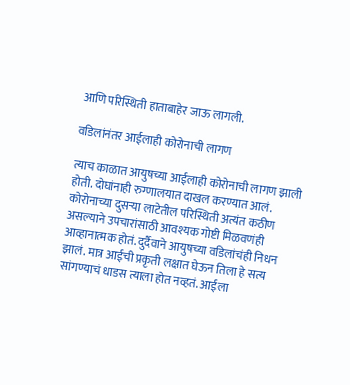आणि परिस्थिती हाताबाहेर जाऊ लागली.

वडिलांनंतर आईलाही कोरोनाची लागण

त्याच काळात आयुषच्या आईलाही कोरोनाची लागण झाली होती. दोघांनाही रुग्णालयात दाखल करण्यात आलं. कोरोनाच्या दुसऱ्या लाटेतील परिस्थिती अत्यंत कठीण असल्याने उपचारांसाठी आवश्यक गोष्टी मिळवणंही आव्हानात्मक होतं. दुर्दैवाने आयुषच्या वडिलांचंही निधन झालं. मात्र आईची प्रकृती लक्षात घेऊन तिला हे सत्य सांगण्याचं धाडस त्याला होत नव्हतं. आईला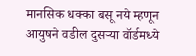मानसिक धक्का बसू नये म्हणून आयुषने वडील दुसऱ्या वॉर्डमध्ये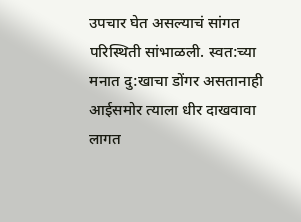उपचार घेत असल्याचं सांगत परिस्थिती सांभाळली. स्वत:च्या मनात दु:खाचा डोंगर असतानाही आईसमोर त्याला धीर दाखवावा लागत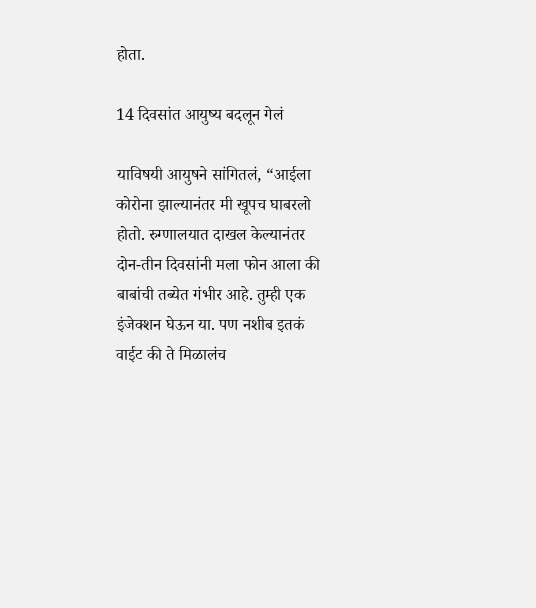होता.

14 दिवसांत आयुष्य बदलून गेलं

याविषयी आयुषने सांगितलं, “आईला कोरोना झाल्यानंतर मी खूपच घाबरलो होतो. रुग्णालयात दाखल केल्यानंतर दोन-तीन दिवसांनी मला फोन आला की बाबांची तब्येत गंभीर आहे. तुम्ही एक इंजेक्शन घेऊन या. पण नशीब इतकं वाईट की ते मिळालंच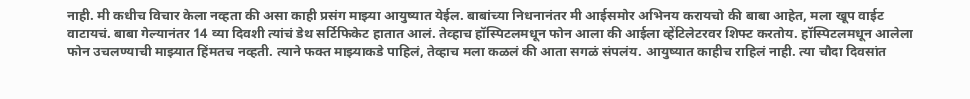नाही. मी कधीच विचार केला नव्हता की असा काही प्रसंग माझ्या आयुष्यात येईल. बाबांच्या निधनानंतर मी आईसमोर अभिनय करायचो की बाबा आहेत, मला खूप वाईट वाटायचं. बाबा गेल्यानंतर 14 व्या दिवशी त्यांचं डेथ सर्टिफिकेट हातात आलं. तेव्हाच हॉस्पिटलमधून फोन आला की आईला व्हेंटिलेटरवर शिफ्ट करतोय. हॉस्पिटलमधून आलेला फोन उचलण्याची माझ्यात हिंमतच नव्हती. त्याने फक्त माझ्याकडे पाहिलं, तेव्हाच मला कळलं की आता सगळं संपलंय. आयुष्यात काहीच राहिलं नाही. त्या चौदा दिवसांत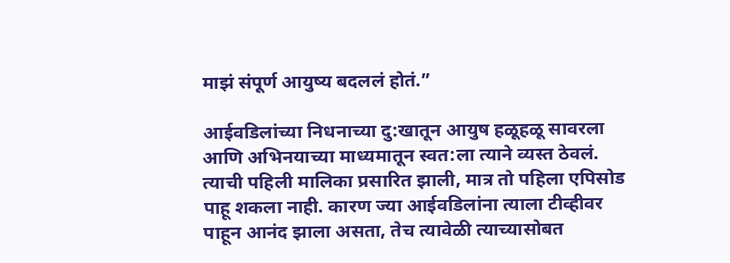माझं संपूर्ण आयुष्य बदललं होतं.”

आईवडिलांच्या निधनाच्या दु:खातून आयुष हळूहळू सावरला आणि अभिनयाच्या माध्यमातून स्वत:ला त्याने व्यस्त ठेवलं. त्याची पहिली मालिका प्रसारित झाली, मात्र तो पहिला एपिसोड पाहू शकला नाही. कारण ज्या आईवडिलांना त्याला टीव्हीवर पाहून आनंद झाला असता, तेच त्यावेळी त्याच्यासोबत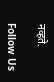नव्हते.

Follow Us